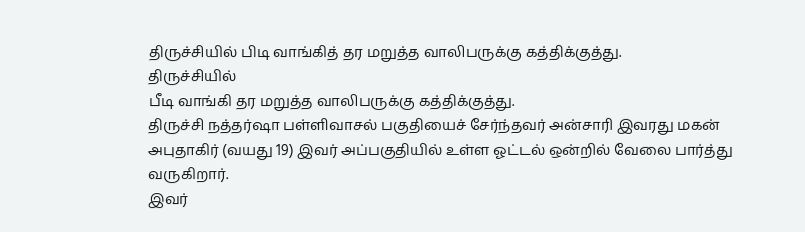திருச்சியில் பிடி வாங்கித் தர மறுத்த வாலிபருக்கு கத்திக்குத்து.
திருச்சியில்
பீடி வாங்கி தர மறுத்த வாலிபருக்கு கத்திக்குத்து.
திருச்சி நத்தர்ஷா பள்ளிவாசல் பகுதியைச் சேர்ந்தவர் அன்சாரி இவரது மகன் அபுதாகிர் (வயது 19) இவர் அப்பகுதியில் உள்ள ஓட்டல் ஒன்றில் வேலை பார்த்து வருகிறார்.
இவர்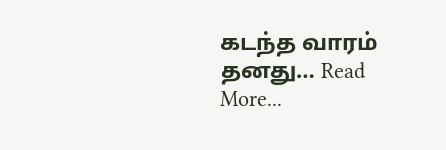கடந்த வாரம் தனது… Read More...